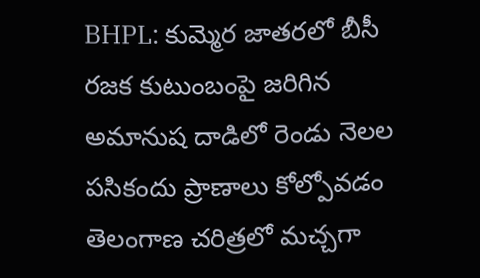BHPL: కుమ్మెర జాతరలో బీసీ రజక కుటుంబంపై జరిగిన అమానుష దాడిలో రెండు నెలల పసికందు ప్రాణాలు కోల్పోవడం తెలంగాణ చరిత్రలో మచ్చగా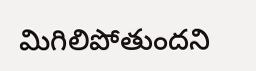మిగిలిపోతుందని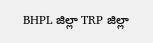BHPL జిల్లా TRP జిల్లా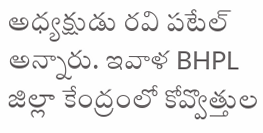అధ్యక్షుడు రవి పటేల్ అన్నారు. ఇవాళ BHPL జిల్లా కేంద్రంలో కోవ్వొత్తుల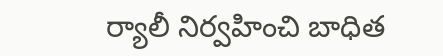ర్యాలీ నిర్వహించి బాధిత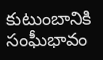కుటుంబానికి సంఘీభావం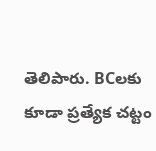తెలిపారు. BCలకు కూడా ప్రత్యేక చట్టం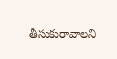తీసుకురావాలని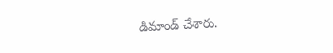డిమాండ్ చేశారు.